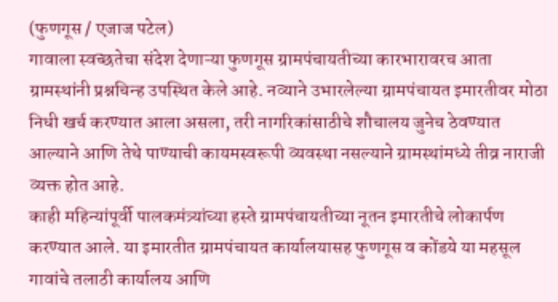(फुणगूस / एजाज पटेल)
गावाला स्वच्छतेचा संदेश देणाऱ्या फुणगूस ग्रामपंचायतीच्या कारभारावरच आता ग्रामस्थांनी प्रश्नचिन्ह उपस्थित केले आहे. नव्याने उभारलेल्या ग्रामपंचायत इमारतीवर मोठा निधी खर्च करण्यात आला असला, तरी नागरिकांसाठीचे शौचालय जुनेच ठेवण्यात आल्याने आणि तेथे पाण्याची कायमस्वरूपी व्यवस्था नसल्याने ग्रामस्थांमध्ये तीव्र नाराजी व्यक्त होत आहे.
काही महिन्यांपूर्वी पालकमंत्र्यांच्या हस्ते ग्रामपंचायतीच्या नूतन इमारतीचे लोकार्पण करण्यात आले. या इमारतीत ग्रामपंचायत कार्यालयासह फुणगूस व कोंडये या महसूल गावांचे तलाठी कार्यालय आणि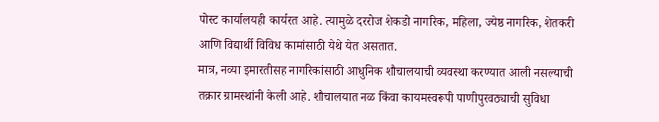पोस्ट कार्यालयही कार्यरत आहे. त्यामुळे दररोज शेकडो नागरिक, महिला, ज्येष्ठ नागरिक, शेतकरी आणि विद्यार्थी विविध कामांसाठी येथे येत असतात.
मात्र, नव्या इमारतीसह नागरिकांसाठी आधुनिक शौचालयाची व्यवस्था करण्यात आली नसल्याची तक्रार ग्रामस्थांनी केली आहे. शौचालयात नळ किंवा कायमस्वरूपी पाणीपुरवठ्याची सुविधा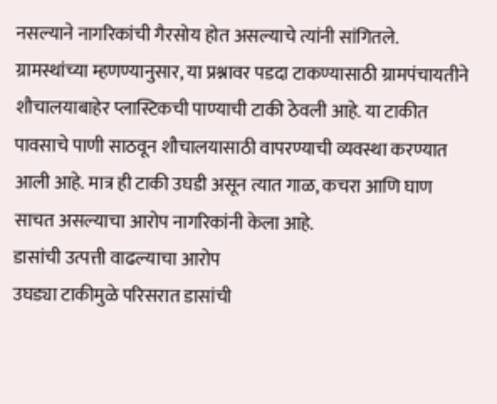नसल्याने नागरिकांची गैरसोय होत असल्याचे त्यांनी सांगितले.
ग्रामस्थांच्या म्हणण्यानुसार, या प्रश्नावर पडदा टाकण्यासाठी ग्रामपंचायतीने शौचालयाबाहेर प्लास्टिकची पाण्याची टाकी ठेवली आहे. या टाकीत पावसाचे पाणी साठवून शौचालयासाठी वापरण्याची व्यवस्था करण्यात आली आहे. मात्र ही टाकी उघडी असून त्यात गाळ, कचरा आणि घाण साचत असल्याचा आरोप नागरिकांनी केला आहे.
डासांची उत्पत्ती वाढल्याचा आरोप
उघड्या टाकीमुळे परिसरात डासांची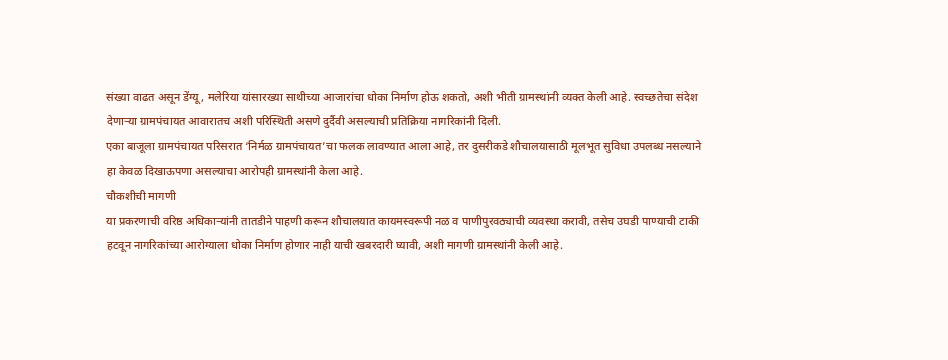संख्या वाढत असून डेंग्यू, मलेरिया यांसारख्या साथीच्या आजारांचा धोका निर्माण होऊ शकतो, अशी भीती ग्रामस्थांनी व्यक्त केली आहे. स्वच्छतेचा संदेश देणाऱ्या ग्रामपंचायत आवारातच अशी परिस्थिती असणे दुर्दैवी असल्याची प्रतिक्रिया नागरिकांनी दिली.
एका बाजूला ग्रामपंचायत परिसरात ‘निर्मळ ग्रामपंचायत’चा फलक लावण्यात आला आहे, तर दुसरीकडे शौचालयासाठी मूलभूत सुविधा उपलब्ध नसल्याने हा केवळ दिखाऊपणा असल्याचा आरोपही ग्रामस्थांनी केला आहे.
चौकशीची मागणी
या प्रकरणाची वरिष्ठ अधिकाऱ्यांनी तातडीने पाहणी करून शौचालयात कायमस्वरूपी नळ व पाणीपुरवठ्याची व्यवस्था करावी, तसेच उघडी पाण्याची टाकी हटवून नागरिकांच्या आरोग्याला धोका निर्माण होणार नाही याची खबरदारी घ्यावी, अशी मागणी ग्रामस्थांनी केली आहे.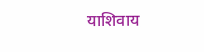याशिवाय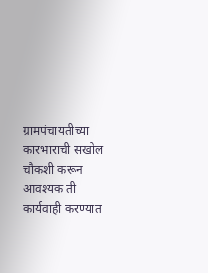ग्रामपंचायतीच्या कारभाराची सखोल चौकशी करून आवश्यक ती कार्यवाही करण्यात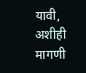यावी, अशीही मागणी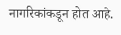नागरिकांकडून होत आहे.